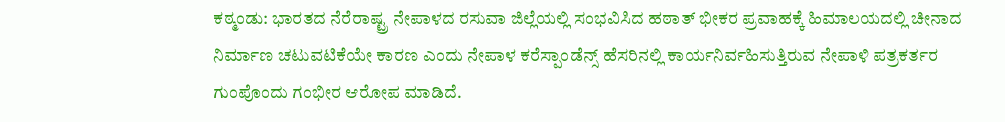ಕಠ್ಮಂಡು: ಭಾರತದ ನೆರೆರಾಷ್ಟ್ರ ನೇಪಾಳದ ರಸುವಾ ಜಿಲ್ಲೆಯಲ್ಲಿ ಸಂಭವಿಸಿದ ಹಠಾತ್ ಭೀಕರ ಪ್ರವಾಹಕ್ಕೆ ಹಿಮಾಲಯದಲ್ಲಿ ಚೀನಾದ ನಿರ್ಮಾಣ ಚಟುವಟಿಕೆಯೇ ಕಾರಣ ಎಂದು ನೇಪಾಳ ಕರೆಸ್ಪಾಂಡೆನ್ಸ್ ಹೆಸರಿನಲ್ಲಿ ಕಾರ್ಯನಿರ್ವಹಿಸುತ್ತಿರುವ ನೇಪಾಳಿ ಪತ್ರಕರ್ತರ ಗುಂಪೊಂದು ಗಂಭೀರ ಆರೋಪ ಮಾಡಿದೆ.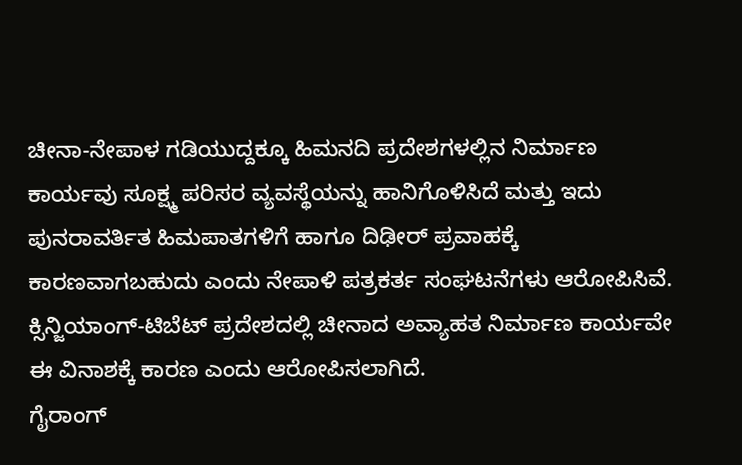ಚೀನಾ-ನೇಪಾಳ ಗಡಿಯುದ್ದಕ್ಕೂ ಹಿಮನದಿ ಪ್ರದೇಶಗಳಲ್ಲಿನ ನಿರ್ಮಾಣ ಕಾರ್ಯವು ಸೂಕ್ಷ್ಮ ಪರಿಸರ ವ್ಯವಸ್ಥೆಯನ್ನು ಹಾನಿಗೊಳಿಸಿದೆ ಮತ್ತು ಇದು ಪುನರಾವರ್ತಿತ ಹಿಮಪಾತಗಳಿಗೆ ಹಾಗೂ ದಿಢೀರ್ ಪ್ರವಾಹಕ್ಕೆ ಕಾರಣವಾಗಬಹುದು ಎಂದು ನೇಪಾಳಿ ಪತ್ರಕರ್ತ ಸಂಘಟನೆಗಳು ಆರೋಪಿಸಿವೆ.
ಕ್ಸಿನ್ಜಿಯಾಂಗ್-ಟಿಬೆಟ್ ಪ್ರದೇಶದಲ್ಲಿ ಚೀನಾದ ಅವ್ಯಾಹತ ನಿರ್ಮಾಣ ಕಾರ್ಯವೇ ಈ ವಿನಾಶಕ್ಕೆ ಕಾರಣ ಎಂದು ಆರೋಪಿಸಲಾಗಿದೆ.
ಗೈರಾಂಗ್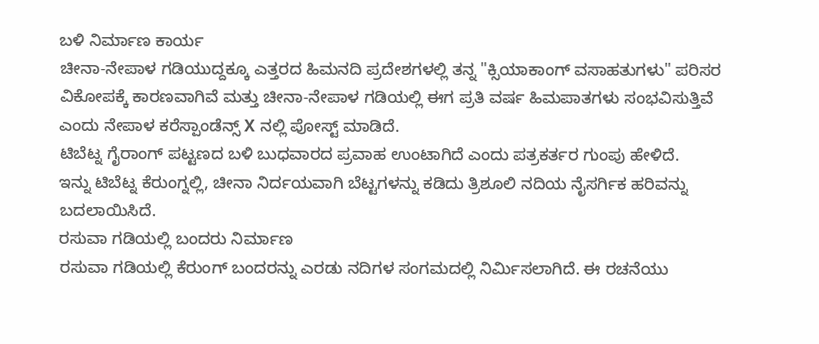ಬಳಿ ನಿರ್ಮಾಣ ಕಾರ್ಯ
ಚೀನಾ-ನೇಪಾಳ ಗಡಿಯುದ್ದಕ್ಕೂ ಎತ್ತರದ ಹಿಮನದಿ ಪ್ರದೇಶಗಳಲ್ಲಿ ತನ್ನ "ಕ್ಸಿಯಾಕಾಂಗ್ ವಸಾಹತುಗಳು" ಪರಿಸರ ವಿಕೋಪಕ್ಕೆ ಕಾರಣವಾಗಿವೆ ಮತ್ತು ಚೀನಾ-ನೇಪಾಳ ಗಡಿಯಲ್ಲಿ ಈಗ ಪ್ರತಿ ವರ್ಷ ಹಿಮಪಾತಗಳು ಸಂಭವಿಸುತ್ತಿವೆ ಎಂದು ನೇಪಾಳ ಕರೆಸ್ಪಾಂಡೆನ್ಸ್ X ನಲ್ಲಿ ಪೋಸ್ಟ್ ಮಾಡಿದೆ.
ಟಿಬೆಟ್ನ ಗೈರಾಂಗ್ ಪಟ್ಟಣದ ಬಳಿ ಬುಧವಾರದ ಪ್ರವಾಹ ಉಂಟಾಗಿದೆ ಎಂದು ಪತ್ರಕರ್ತರ ಗುಂಪು ಹೇಳಿದೆ.
ಇನ್ನು ಟಿಬೆಟ್ನ ಕೆರುಂಗ್ನಲ್ಲಿ, ಚೀನಾ ನಿರ್ದಯವಾಗಿ ಬೆಟ್ಟಗಳನ್ನು ಕಡಿದು ತ್ರಿಶೂಲಿ ನದಿಯ ನೈಸರ್ಗಿಕ ಹರಿವನ್ನು ಬದಲಾಯಿಸಿದೆ.
ರಸುವಾ ಗಡಿಯಲ್ಲಿ ಬಂದರು ನಿರ್ಮಾಣ
ರಸುವಾ ಗಡಿಯಲ್ಲಿ ಕೆರುಂಗ್ ಬಂದರನ್ನು ಎರಡು ನದಿಗಳ ಸಂಗಮದಲ್ಲಿ ನಿರ್ಮಿಸಲಾಗಿದೆ. ಈ ರಚನೆಯು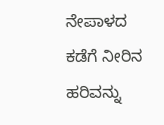ನೇಪಾಳದ ಕಡೆಗೆ ನೀರಿನ ಹರಿವನ್ನು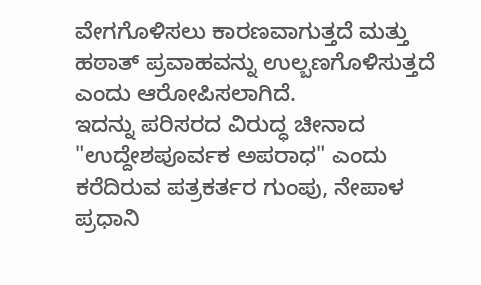ವೇಗಗೊಳಿಸಲು ಕಾರಣವಾಗುತ್ತದೆ ಮತ್ತು ಹಠಾತ್ ಪ್ರವಾಹವನ್ನು ಉಲ್ಬಣಗೊಳಿಸುತ್ತದೆ ಎಂದು ಆರೋಪಿಸಲಾಗಿದೆ.
ಇದನ್ನು ಪರಿಸರದ ವಿರುದ್ಧ ಚೀನಾದ "ಉದ್ದೇಶಪೂರ್ವಕ ಅಪರಾಧ" ಎಂದು ಕರೆದಿರುವ ಪತ್ರಕರ್ತರ ಗುಂಪು, ನೇಪಾಳ ಪ್ರಧಾನಿ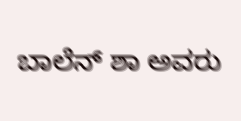ಬಾಲೆನ್ ಶಾ ಅವರು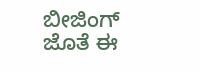ಬೀಜಿಂಗ್ ಜೊತೆ ಈ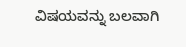ವಿಷಯವನ್ನು ಬಲವಾಗಿ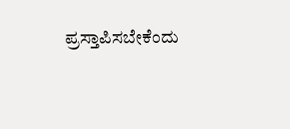ಪ್ರಸ್ತಾಪಿಸಬೇಕೆಂದು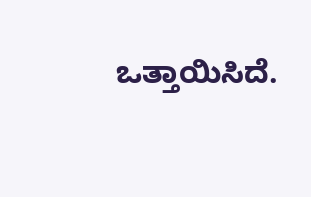ಒತ್ತಾಯಿಸಿದೆ.